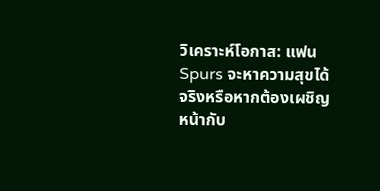วิเคราะห์โอกาส: แฟน Spurs จะหาความสุขได้จริงหรือหากต้องเผชิญหน้ากับ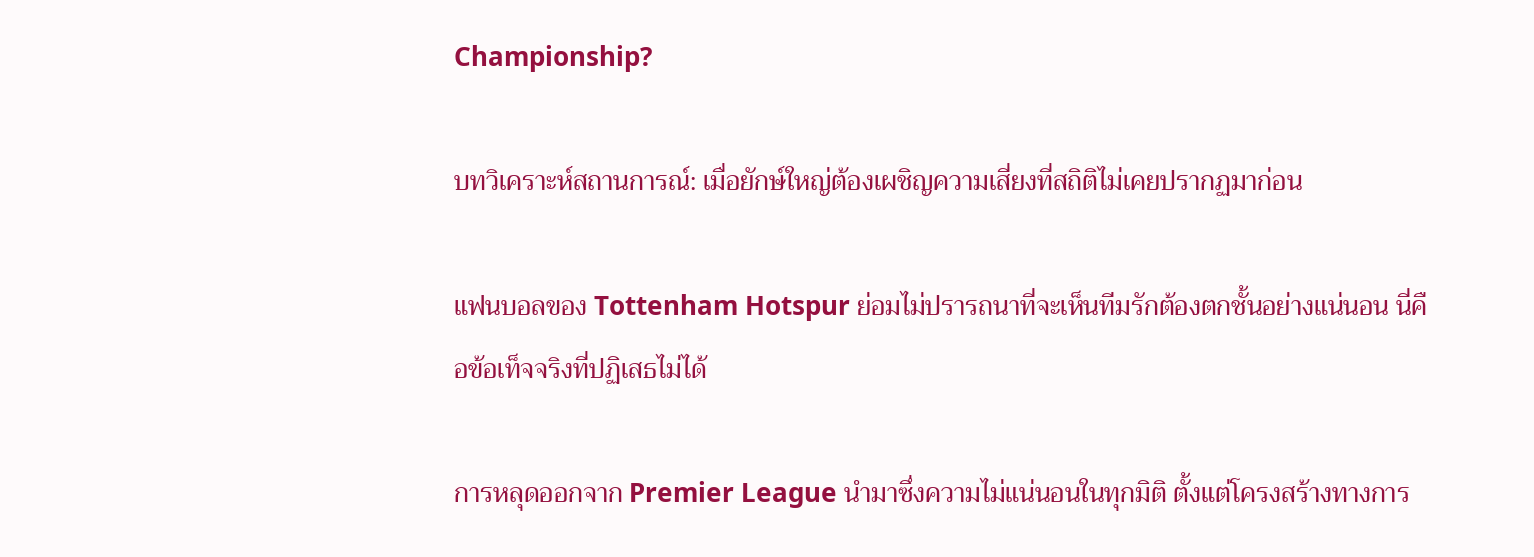Championship?

บทวิเคราะห์สถานการณ์: เมื่อยักษ์ใหญ่ต้องเผชิญความเสี่ยงที่สถิติไม่เคยปรากฏมาก่อน

แฟนบอลของ Tottenham Hotspur ย่อมไม่ปรารถนาที่จะเห็นทีมรักต้องตกชั้นอย่างแน่นอน นี่คือข้อเท็จจริงที่ปฏิเสธไม่ได้

การหลุดออกจาก Premier League นำมาซึ่งความไม่แน่นอนในทุกมิติ ตั้งแต่โครงสร้างทางการ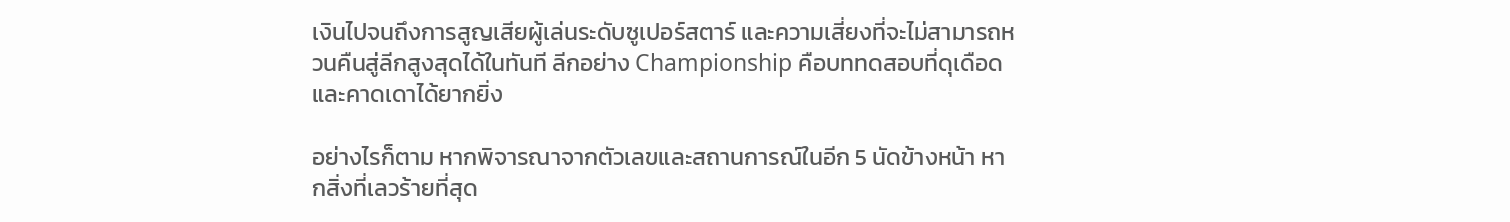เงินไปจนถึงการสูญเสียผู้เล่นระดับซูเปอร์สตาร์ และความเสี่ยงที่จะไม่สามารถหวนคืนสู่ลีกสูงสุดได้ในทันที ลีกอย่าง Championship คือบททดสอบที่ดุเดือดและคาดเดาได้ยากยิ่ง

อย่างไรก็ตาม หากพิจารณาจากตัวเลขและสถานการณ์ในอีก 5 นัดข้างหน้า หากสิ่งที่เลวร้ายที่สุด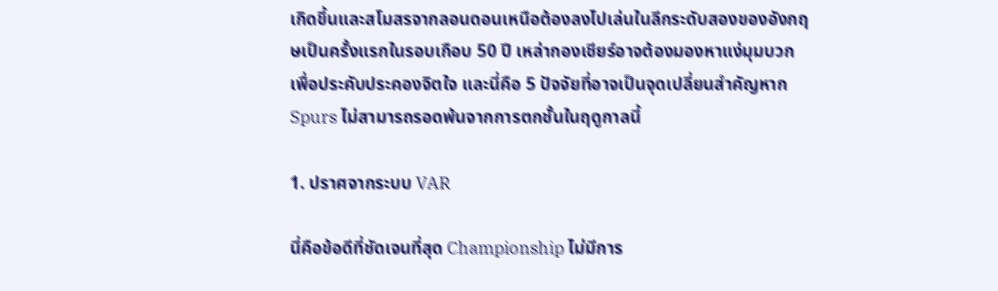เกิดขึ้นและสโมสรจากลอนดอนเหนือต้องลงไปเล่นในลีกระดับสองของอังกฤษเป็นครั้งแรกในรอบเกือบ 50 ปี เหล่ากองเชียร์อาจต้องมองหาแง่มุมบวกเพื่อประคับประคองจิตใจ และนี่คือ 5 ปัจจัยที่อาจเป็นจุดเปลี่ยนสำคัญหาก Spurs ไม่สามารถรอดพ้นจากการตกชั้นในฤดูกาลนี้

1. ปราศจากระบบ VAR

นี่คือข้อดีที่ชัดเจนที่สุด Championship ไม่มีการ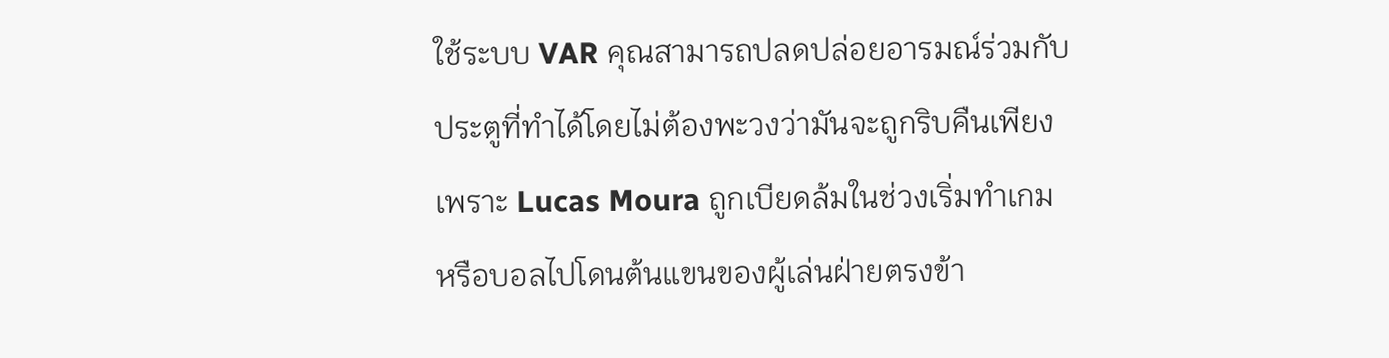ใช้ระบบ VAR คุณสามารถปลดปล่อยอารมณ์ร่วมกับประตูที่ทำได้โดยไม่ต้องพะวงว่ามันจะถูกริบคืนเพียงเพราะ Lucas Moura ถูกเบียดล้มในช่วงเริ่มทำเกม หรือบอลไปโดนต้นแขนของผู้เล่นฝ่ายตรงข้า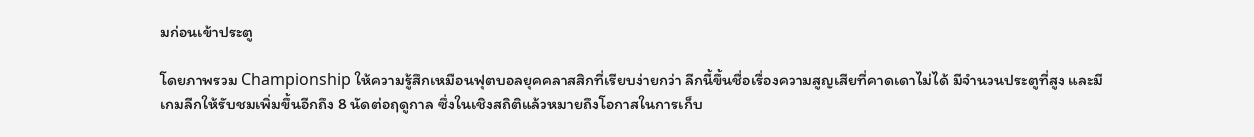มก่อนเข้าประตู

โดยภาพรวม Championship ให้ความรู้สึกเหมือนฟุตบอลยุคคลาสสิกที่เรียบง่ายกว่า ลีกนี้ขึ้นชื่อเรื่องความสูญเสียที่คาดเดาไม่ได้ มีจำนวนประตูที่สูง และมีเกมลีกให้รับชมเพิ่มขึ้นอีกถึง 8 นัดต่อฤดูกาล ซึ่งในเชิงสถิติแล้วหมายถึงโอกาสในการเก็บ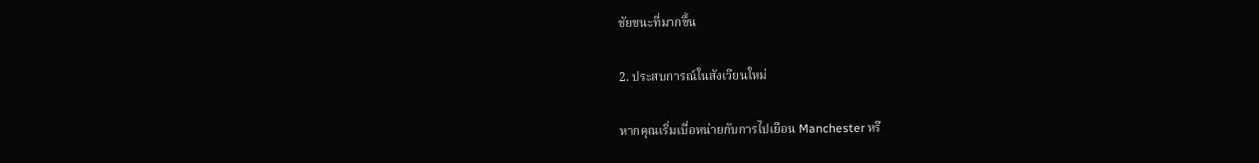ชัยชนะที่มากขึ้น

2. ประสบการณ์ในสังเวียนใหม่

หากคุณเริ่มเบื่อหน่ายกับการไปเยือน Manchester หรื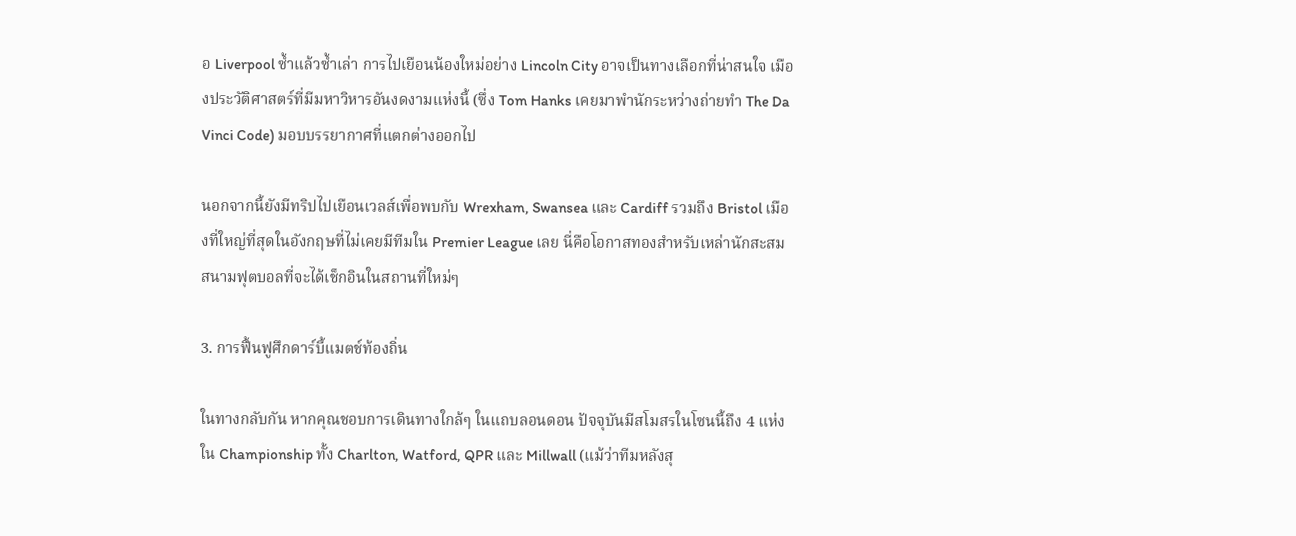อ Liverpool ซ้ำแล้วซ้ำเล่า การไปเยือนน้องใหม่อย่าง Lincoln City อาจเป็นทางเลือกที่น่าสนใจ เมืองประวัติศาสตร์ที่มีมหาวิหารอันงดงามแห่งนี้ (ซึ่ง Tom Hanks เคยมาพำนักระหว่างถ่ายทำ The Da Vinci Code) มอบบรรยากาศที่แตกต่างออกไป

นอกจากนี้ยังมีทริปไปเยือนเวลส์เพื่อพบกับ Wrexham, Swansea และ Cardiff รวมถึง Bristol เมืองที่ใหญ่ที่สุดในอังกฤษที่ไม่เคยมีทีมใน Premier League เลย นี่คือโอกาสทองสำหรับเหล่านักสะสมสนามฟุตบอลที่จะได้เช็กอินในสถานที่ใหม่ๆ

3. การฟื้นฟูศึกดาร์บี้แมตช์ท้องถิ่น

ในทางกลับกัน หากคุณชอบการเดินทางใกล้ๆ ในแถบลอนดอน ปัจจุบันมีสโมสรในโซนนี้ถึง 4 แห่งใน Championship ทั้ง Charlton, Watford, QPR และ Millwall (แม้ว่าทีมหลังสุ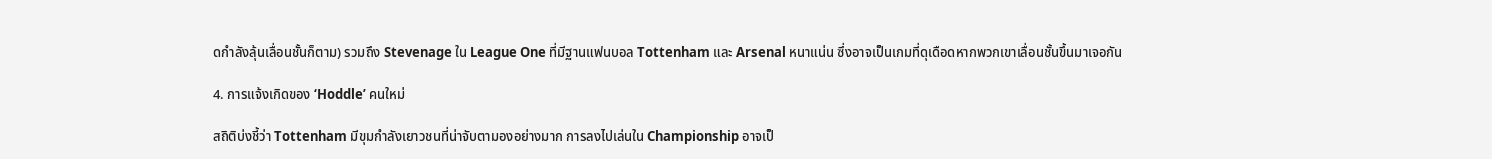ดกำลังลุ้นเลื่อนชั้นก็ตาม) รวมถึง Stevenage ใน League One ที่มีฐานแฟนบอล Tottenham และ Arsenal หนาแน่น ซึ่งอาจเป็นเกมที่ดุเดือดหากพวกเขาเลื่อนชั้นขึ้นมาเจอกัน

4. การแจ้งเกิดของ ‘Hoddle’ คนใหม่

สถิติบ่งชี้ว่า Tottenham มีขุมกำลังเยาวชนที่น่าจับตามองอย่างมาก การลงไปเล่นใน Championship อาจเป็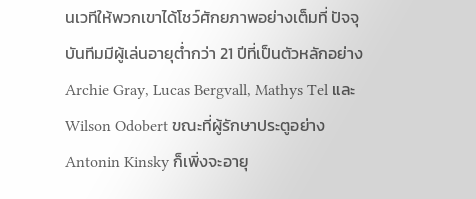นเวทีให้พวกเขาได้โชว์ศักยภาพอย่างเต็มที่ ปัจจุบันทีมมีผู้เล่นอายุต่ำกว่า 21 ปีที่เป็นตัวหลักอย่าง Archie Gray, Lucas Bergvall, Mathys Tel และ Wilson Odobert ขณะที่ผู้รักษาประตูอย่าง Antonin Kinsky ก็เพิ่งจะอายุ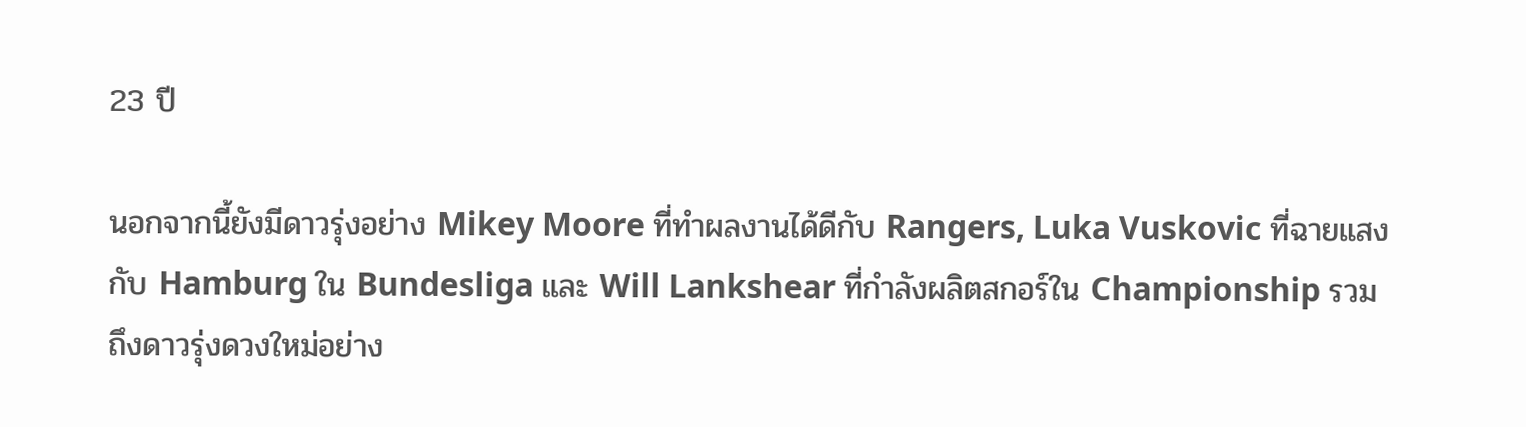23 ปี

นอกจากนี้ยังมีดาวรุ่งอย่าง Mikey Moore ที่ทำผลงานได้ดีกับ Rangers, Luka Vuskovic ที่ฉายแสงกับ Hamburg ใน Bundesliga และ Will Lankshear ที่กำลังผลิตสกอร์ใน Championship รวมถึงดาวรุ่งดวงใหม่อย่าง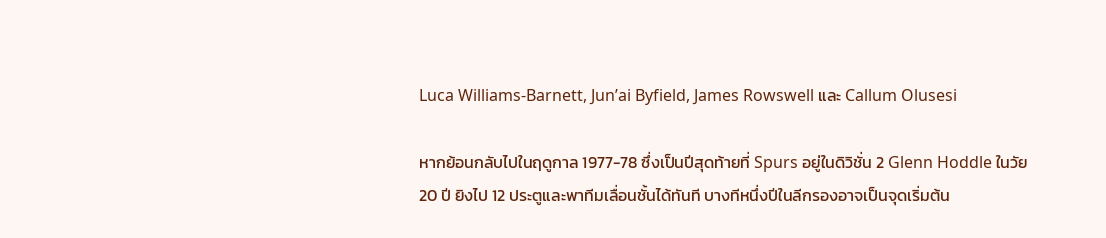Luca Williams-Barnett, Jun’ai Byfield, James Rowswell และ Callum Olusesi

หากย้อนกลับไปในฤดูกาล 1977-78 ซึ่งเป็นปีสุดท้ายที่ Spurs อยู่ในดิวิชั่น 2 Glenn Hoddle ในวัย 20 ปี ยิงไป 12 ประตูและพาทีมเลื่อนชั้นได้ทันที บางทีหนึ่งปีในลีกรองอาจเป็นจุดเริ่มต้น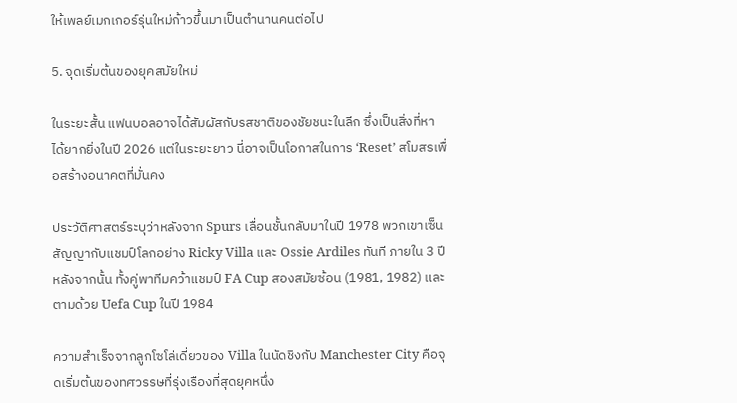ให้เพลย์เมกเกอร์รุ่นใหม่ก้าวขึ้นมาเป็นตำนานคนต่อไป

5. จุดเริ่มต้นของยุคสมัยใหม่

ในระยะสั้น แฟนบอลอาจได้สัมผัสกับรสชาติของชัยชนะในลีก ซึ่งเป็นสิ่งที่หาได้ยากยิ่งในปี 2026 แต่ในระยะยาว นี่อาจเป็นโอกาสในการ ‘Reset’ สโมสรเพื่อสร้างอนาคตที่มั่นคง

ประวัติศาสตร์ระบุว่าหลังจาก Spurs เลื่อนชั้นกลับมาในปี 1978 พวกเขาเซ็นสัญญากับแชมป์โลกอย่าง Ricky Villa และ Ossie Ardiles ทันที ภายใน 3 ปีหลังจากนั้น ทั้งคู่พาทีมคว้าแชมป์ FA Cup สองสมัยซ้อน (1981, 1982) และตามด้วย Uefa Cup ในปี 1984

ความสำเร็จจากลูกโซโล่เดี่ยวของ Villa ในนัดชิงกับ Manchester City คือจุดเริ่มต้นของทศวรรษที่รุ่งเรืองที่สุดยุคหนึ่ง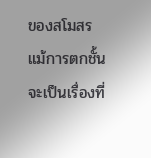ของสโมสร แม้การตกชั้นจะเป็นเรื่องที่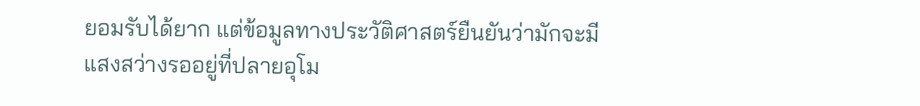ยอมรับได้ยาก แต่ข้อมูลทางประวัติศาสตร์ยืนยันว่ามักจะมีแสงสว่างรออยู่ที่ปลายอุโม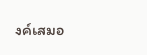งค์เสมอ